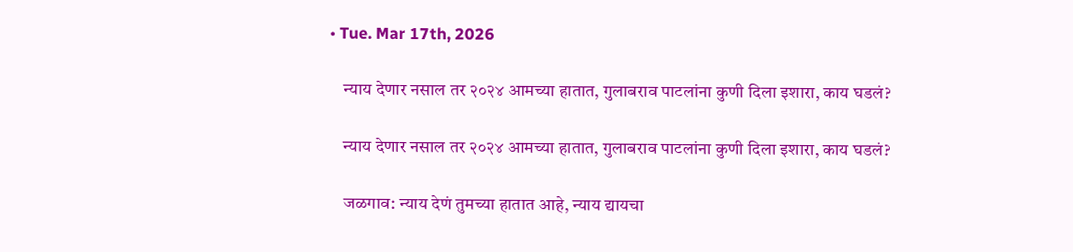• Tue. Mar 17th, 2026

    न्याय देणार नसाल तर २०२४ आमच्या हातात, गुलाबराव पाटलांना कुणी दिला इशारा, काय घडलं?

    न्याय देणार नसाल तर २०२४ आमच्या हातात, गुलाबराव पाटलांना कुणी दिला इशारा, काय घडलं?

    जळगाव: न्याय देणं तुमच्या हातात आहे, न्याय द्यायचा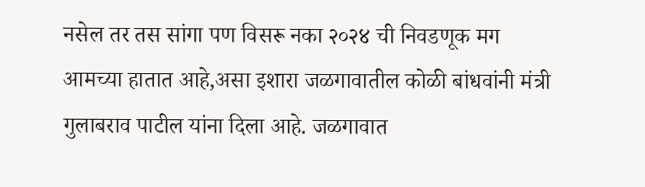नसेल तर तस सांगा पण विसरू नका २०२४ ची निवडणूक मग आमच्या हातात आहे,असा इशारा जळगावातील कोळी बांधवांनी मंत्री गुलाबराव पाटील यांना दिला आहे. जळगावात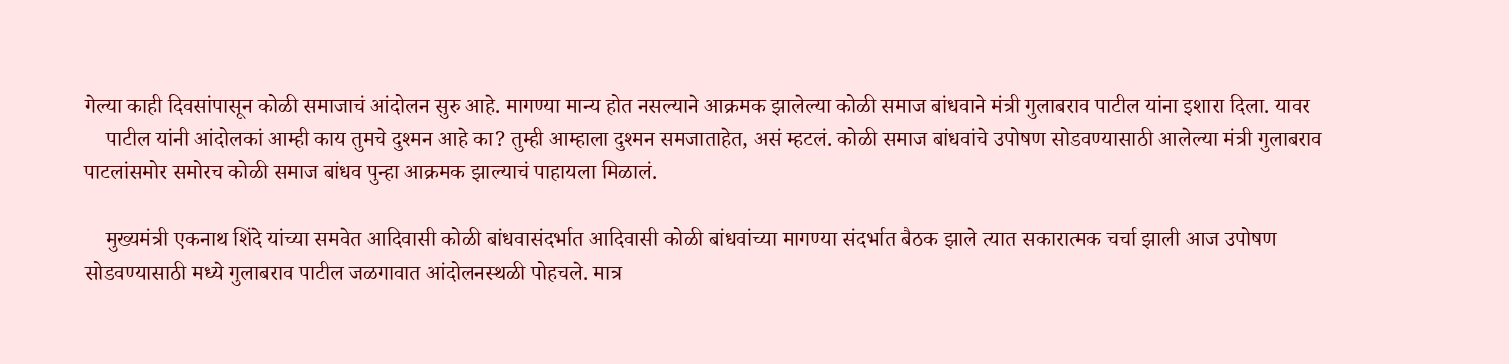गेल्या काही दिवसांपासून कोळी समाजाचं आंदोलन सुरु आहे. मागण्या मान्य होत नसल्याने आक्रमक झालेल्या कोळी समाज बांधवाने मंत्री गुलाबराव पाटील यांना इशारा दिला. यावर
    पाटील यांनी आंदोलकां आम्ही काय तुमचे दुश्मन आहे का? तुम्ही आम्हाला दुश्मन समजाताहेत, असं म्हटलं. कोळी समाज बांधवांचे उपोषण सोडवण्यासाठी आलेल्या मंत्री गुलाबराव पाटलांसमोर समोरच कोळी समाज बांधव पुन्हा आक्रमक झाल्याचं पाहायला मिळालं.

    मुख्यमंत्री एकनाथ शिंदे यांच्या समवेत आदिवासी कोळी बांधवासंदर्भात आदिवासी कोळी बांधवांच्या मागण्या संदर्भात बैठक झाले त्यात सकारात्मक चर्चा झाली आज उपोषण सोडवण्यासाठी मध्ये गुलाबराव पाटील जळगावात आंदोलनस्थळी पोहचले. मात्र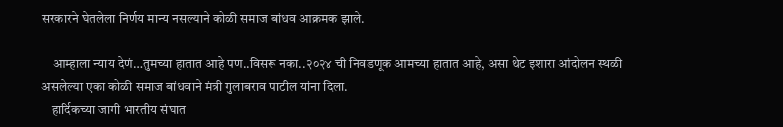सरकारने घेतलेला निर्णय मान्य नसल्याने कोळी समाज बांधव आक्रमक झाले.

    आम्हाला न्याय देणं…तुमच्या हातात आहे पण..विसरू नका..२०२४ ची निवडणूक आमच्या हातात आहे, असा थेट इशारा आंदोलन स्थळी असलेल्या एका कोळी समाज बांधवाने मंत्री गुलाबराव पाटील यांना दिला.
    हार्दिकच्या जागी भारतीय संघात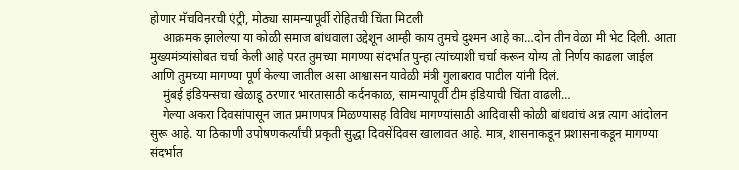होणार मॅचविनरची एंट्री, मोठ्या सामन्यापूर्वी रोहितची चिंता मिटली
    आक्रमक झालेल्या या कोळी समाज बांधवाला उद्देशून आम्ही काय तुमचे दुश्मन आहे का…दोन तीन वेळा मी भेट दिली. आता मुख्यमंत्र्यांसोबत चर्चा केली आहे परत तुमच्या मागण्या संदर्भात पुन्हा त्यांच्याशी चर्चा करून योग्य तो निर्णय काढला जाईल आणि तुमच्या मागण्या पूर्ण केल्या जातील असा आश्वासन यावेळी मंत्री गुलाबराव पाटील यांनी दिलं.
    मुंबई इंडियन्सचा खेळाडू ठरणार भारतासाठी कर्दनकाळ, सामन्यापूर्वी टीम इंडियाची चिंता वाढली…
    गेल्या अकरा दिवसांपासून जात प्रमाणपत्र मिळण्यासह विविध मागण्यांसाठी आदिवासी कोळी बांधवांचं अन्न त्याग आंदोलन सुरू आहे. या ठिकाणी उपोषणकर्त्यांची प्रकृती सुद्धा दिवसेंदिवस खालावत आहे. मात्र, शासनाकडून प्रशासनाकडून मागण्या संदर्भात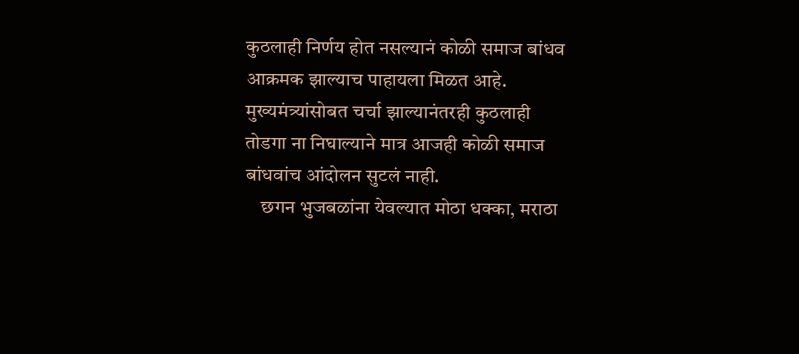कुठलाही निर्णय होत नसल्यानं कोळी समाज बांधव आक्रमक झाल्याच पाहायला मिळत आहे. मुख्यमंत्र्यांसोबत चर्चा झाल्यानंतरही कुठलाही तोडगा ना निघाल्याने मात्र आजही कोळी समाज बांधवांच आंदोलन सुटलं नाही.
    छगन भुजबळांना येवल्यात मोठा धक्का, मराठा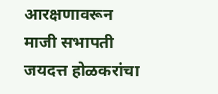आरक्षणावरून माजी सभापती जयदत्त होळकरांचा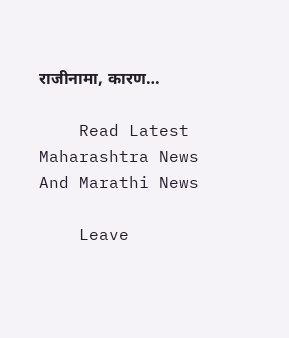राजीनामा, कारण…

    Read Latest Maharashtra News And Marathi News

    Leave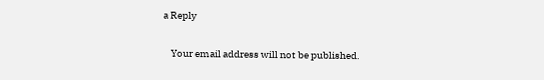a Reply

    Your email address will not be published.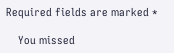Required fields are marked *

    You missed